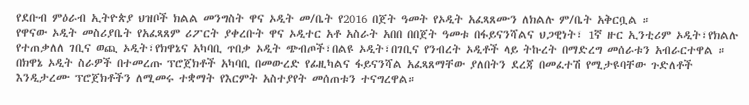የደቡብ ምዕራብ ኢትዮጵያ ህዝቦች ክልል መንግስት ዋና ኦዲት መ/ቤት የ2016 በጀት ዓመት የኦዲት አፈጻጸሙን ለክልሉ ም/ቤት አቅርቧል ።
የዋናው ኦዲት መስሪያቤት የአፈጻጸም ሪፖርት ያቀረቡት ዋና ኦዲተር አቶ አስራት አበበ በበጀት ዓመቱ በፋይናንሻልና ህጋዊነት፣ 1ኛ ዙር ኢንቲሪም ኦዲት፣የክልሉ የተጠቃለለ ገቢና ወጪ ኦዲት፣የክዋኔና አካባቢ ጥበቃ ኦዲት ጭብጦች፣በልዩ ኦዲት፣በገቢና የንብረት ኦዲቶች ላይ ትኩረት በማድረግ መሰራቱን አብራርተዋል ።
በክዋኔ ኦዲት ስራዎች በተመረጡ ፕሮጀክቶች አካባቢ በመውረድ የፊዚካልና ፋይናንሻል አፈጻጸማቸው ያለበትን ደረጃ በመፈተሽ የሚታዩባቸው ጉድለቶች እንዲታረሙ ፕሮጀክቶችን ለሚመሩ ተቋማት የእርምት አስተያየት መሰጠቱን ተናግረዋል።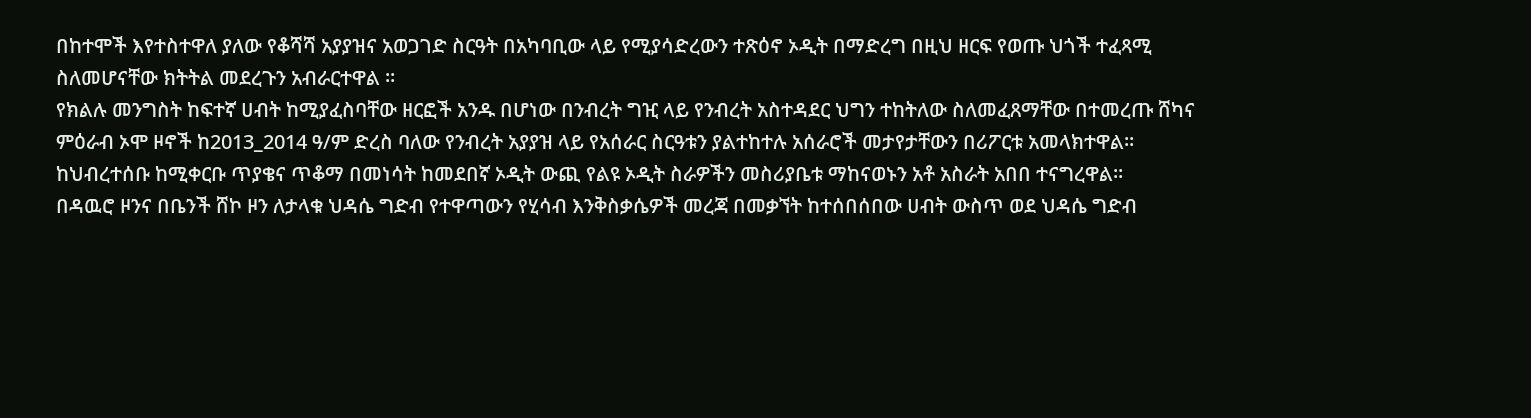በከተሞች እየተስተዋለ ያለው የቆሻሻ አያያዝና አወጋገድ ስርዓት በአካባቢው ላይ የሚያሳድረውን ተጽዕኖ ኦዲት በማድረግ በዚህ ዘርፍ የወጡ ህጎች ተፈጻሚ ስለመሆናቸው ክትትል መደረጉን አብራርተዋል ።
የክልሉ መንግስት ከፍተኛ ሀብት ከሚያፈስባቸው ዘርፎች አንዱ በሆነው በንብረት ግዢ ላይ የንብረት አስተዳደር ህግን ተከትለው ስለመፈጸማቸው በተመረጡ ሸካና ምዕራብ ኦሞ ዞኖች ከ2013_2014 ዓ/ም ድረስ ባለው የንብረት አያያዝ ላይ የአሰራር ስርዓቱን ያልተከተሉ አሰራሮች መታየታቸውን በሪፖርቱ አመላክተዋል።
ከህብረተሰቡ ከሚቀርቡ ጥያቄና ጥቆማ በመነሳት ከመደበኛ ኦዲት ውጪ የልዩ ኦዲት ስራዎችን መስሪያቤቱ ማከናወኑን አቶ አስራት አበበ ተናግረዋል።
በዳዉሮ ዞንና በቤንች ሸኮ ዞን ለታላቁ ህዳሴ ግድብ የተዋጣውን የሂሳብ እንቅስቃሴዎች መረጃ በመቃኘት ከተሰበሰበው ሀብት ውስጥ ወደ ህዳሴ ግድብ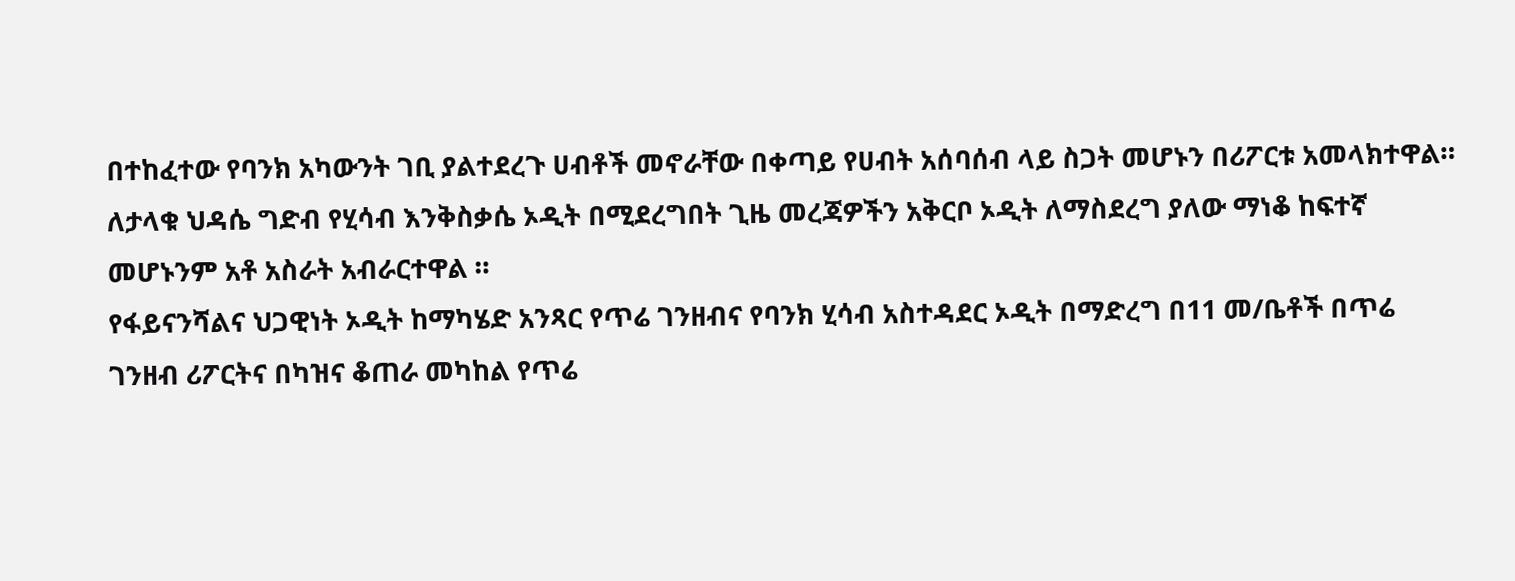በተከፈተው የባንክ አካውንት ገቢ ያልተደረጉ ሀብቶች መኖራቸው በቀጣይ የሀብት አሰባሰብ ላይ ስጋት መሆኑን በሪፖርቱ አመላክተዋል።
ለታላቁ ህዳሴ ግድብ የሂሳብ እንቅስቃሴ ኦዲት በሚደረግበት ጊዜ መረጃዎችን አቅርቦ ኦዲት ለማስደረግ ያለው ማነቆ ከፍተኛ መሆኑንም አቶ አስራት አብራርተዋል ።
የፋይናንሻልና ህጋዊነት ኦዲት ከማካሄድ አንጻር የጥሬ ገንዘብና የባንክ ሂሳብ አስተዳደር ኦዲት በማድረግ በ11 መ/ቤቶች በጥሬ ገንዘብ ሪፖርትና በካዝና ቆጠራ መካከል የጥሬ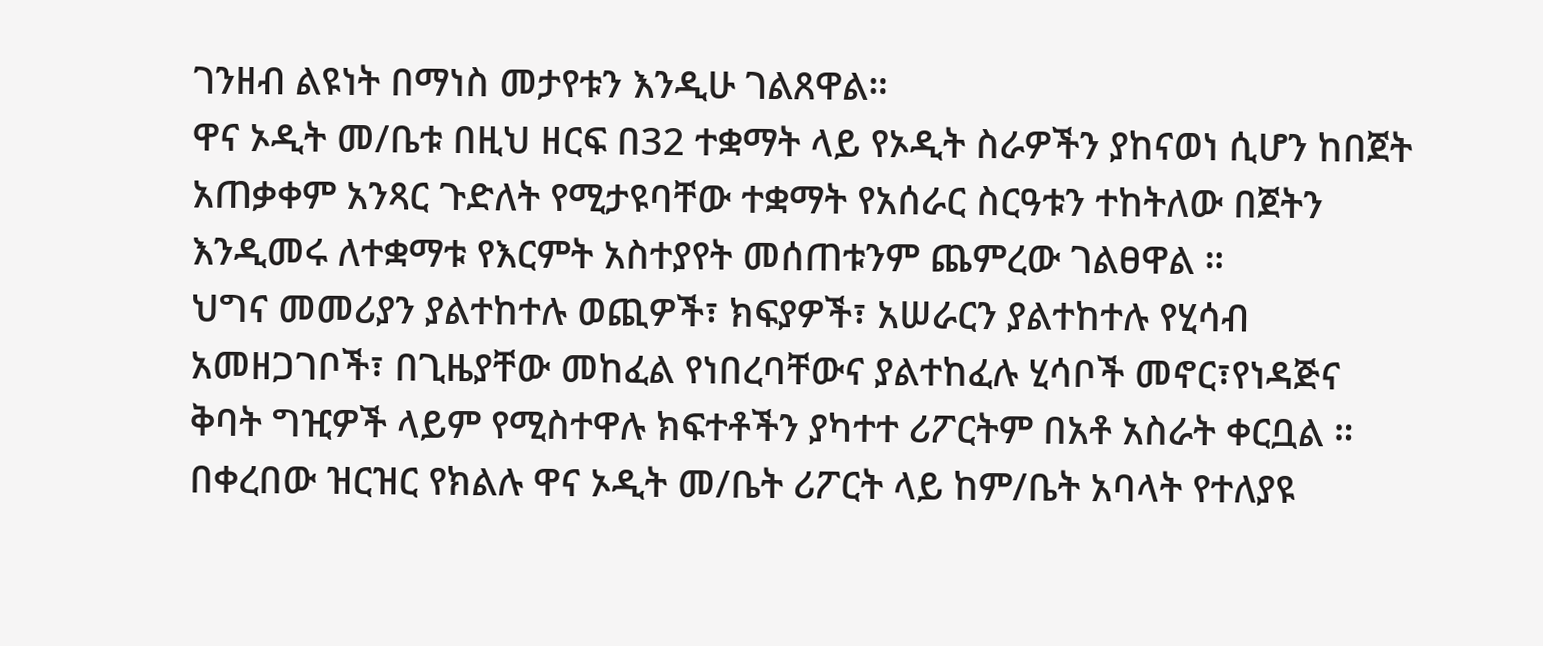ገንዘብ ልዩነት በማነስ መታየቱን እንዲሁ ገልጸዋል።
ዋና ኦዲት መ/ቤቱ በዚህ ዘርፍ በ32 ተቋማት ላይ የኦዲት ስራዎችን ያከናወነ ሲሆን ከበጀት አጠቃቀም አንጻር ጉድለት የሚታዩባቸው ተቋማት የአሰራር ስርዓቱን ተከትለው በጀትን እንዲመሩ ለተቋማቱ የእርምት አስተያየት መሰጠቱንም ጨምረው ገልፀዋል ።
ህግና መመሪያን ያልተከተሉ ወጪዎች፣ ክፍያዎች፣ አሠራርን ያልተከተሉ የሂሳብ አመዘጋገቦች፣ በጊዜያቸው መከፈል የነበረባቸውና ያልተከፈሉ ሂሳቦች መኖር፣የነዳጅና ቅባት ግዢዎች ላይም የሚስተዋሉ ክፍተቶችን ያካተተ ሪፖርትም በአቶ አስራት ቀርቧል ።
በቀረበው ዝርዝር የክልሉ ዋና ኦዲት መ/ቤት ሪፖርት ላይ ከም/ቤት አባላት የተለያዩ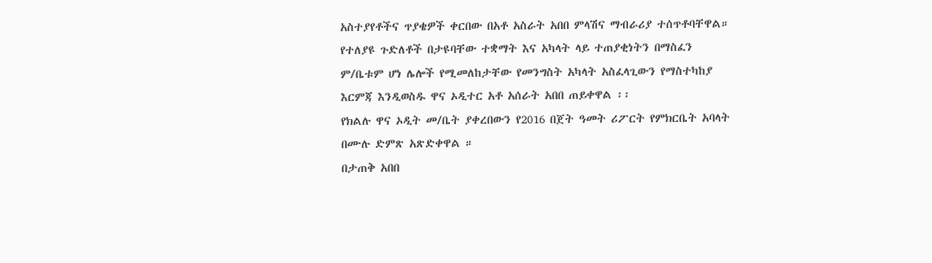አስተያየቶችና ጥያቄዎች ቀርበው በአቶ አስራት አበበ ምላሽና ማብራሪያ ተሰጥቶባቸዋል።
የተለያዩ ጉድለቶች በታዩባቸው ተቋማት እና አካላት ላይ ተጠያቂነትን በማስፈን ም/ቤቱም ሆነ ሌሎች የሚመለከታቸው የመንግስት አካላት አስፈላጊውን የማስተካከያ እርምጃ እንዲወስዱ ዋና ኦዲተር አቶ አሰራት አበበ ጠይቀዋል ፡፡
የክልሉ ዋና ኦዲት መ/ቤት ያቀረበውን የ2016 በጀት ዓመት ሪፖርት የምክርቤት አባላት በሙሉ ድምጽ አጽድቀዋል ።
በታጠቅ አበበ